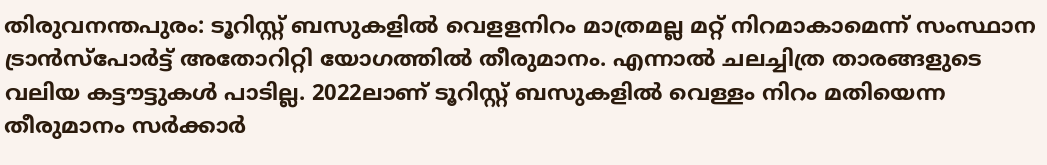തിരുവനന്തപുരം: ടൂറിസ്റ്റ് ബസുകളിൽ വെളളനിറം മാത്രമല്ല മറ്റ് നിറമാകാമെന്ന് സംസ്ഥാന ട്രാൻസ്പോർട്ട് അതോറിറ്റി യോഗത്തിൽ തീരുമാനം. എന്നാൽ ചലച്ചിത്ര താരങ്ങളുടെ വലിയ കട്ടൗട്ടുകൾ പാടില്ല. 2022ലാണ് ടൂറിസ്റ്റ് ബസുകളിൽ വെള്ളം നിറം മതിയെന്ന തീരുമാനം സർക്കാർ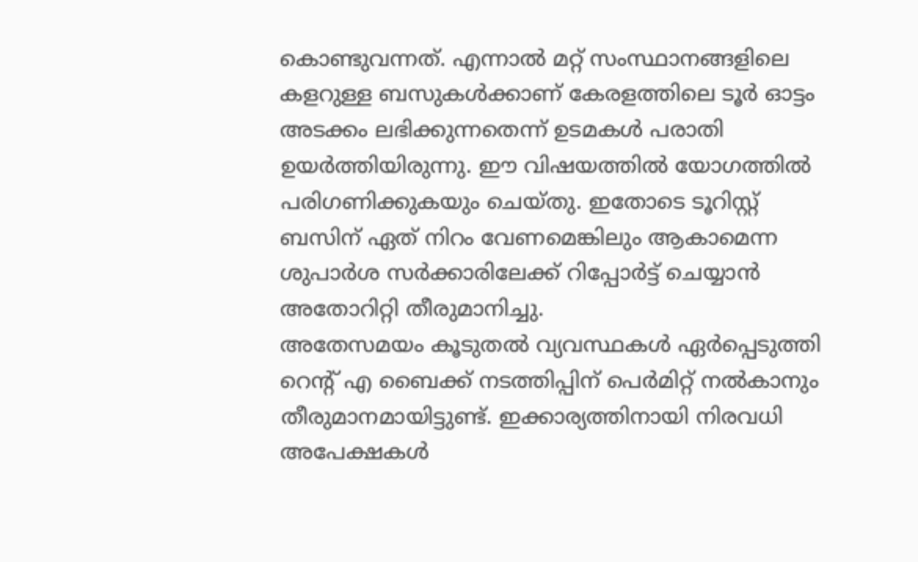കൊണ്ടുവന്നത്. എന്നാൽ മറ്റ് സംസ്ഥാനങ്ങളിലെ കളറുള്ള ബസുകൾക്കാണ് കേരളത്തിലെ ടൂർ ഓട്ടം അടക്കം ലഭിക്കുന്നതെന്ന് ഉടമകൾ പരാതി ഉയർത്തിയിരുന്നു. ഈ വിഷയത്തിൽ യോഗത്തിൽ പരിഗണിക്കുകയും ചെയ്തു. ഇതോടെ ടൂറിസ്റ്റ് ബസിന് ഏത് നിറം വേണമെങ്കിലും ആകാമെന്ന ശുപാർശ സർക്കാരിലേക്ക് റിപ്പോർട്ട് ചെയ്യാൻ അതോറിറ്റി തീരുമാനിച്ചു.
അതേസമയം കൂടുതൽ വ്യവസ്ഥകൾ ഏർപ്പെടുത്തി റെന്റ് എ ബൈക്ക് നടത്തിപ്പിന് പെർമിറ്റ് നൽകാനും തീരുമാനമായിട്ടുണ്ട്. ഇക്കാര്യത്തിനായി നിരവധി അപേക്ഷകൾ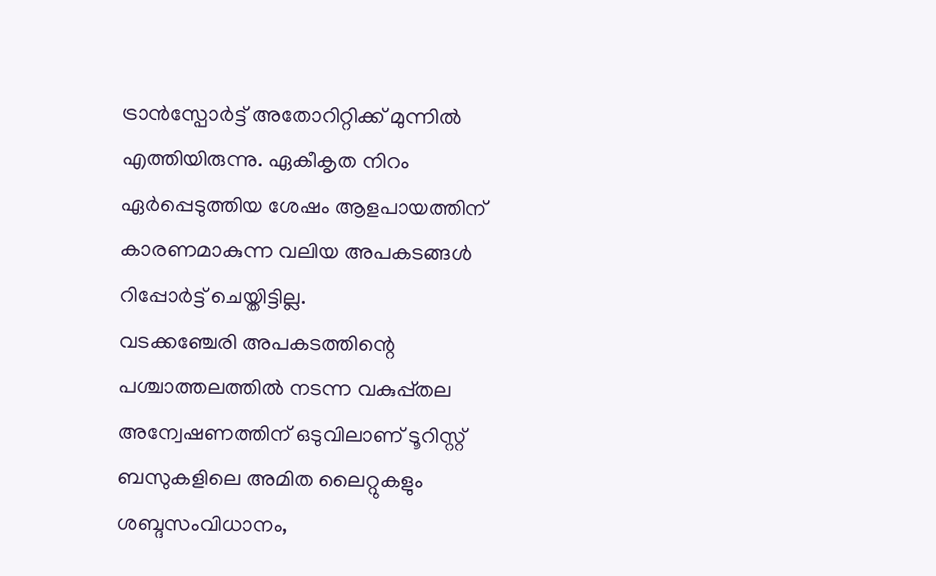ട്രാൻസ്പോർട്ട് അതോറിറ്റിക്ക് മുന്നിൽ എത്തിയിരുന്നു. ഏകീകൃത നിറം ഏർപ്പെടുത്തിയ ശേഷം ആളപായത്തിന് കാരണമാകുന്ന വലിയ അപകടങ്ങൾ റിപ്പോർട്ട് ചെയ്തിട്ടില്ല.
വടക്കഞ്ചേരി അപകടത്തിന്റെ പശ്ചാത്തലത്തിൽ നടന്ന വകുപ്പ്തല അന്വേഷണത്തിന് ഒടുവിലാണ് ടൂറിസ്റ്റ് ബസുകളിലെ അമിത ലൈറ്റുകളും ശബ്ദസംവിധാനം,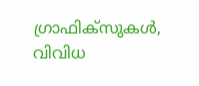ഗ്രാഫിക്സുകൾ, വിവിധ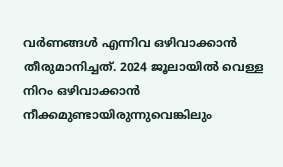വർണങ്ങൾ എന്നിവ ഒഴിവാക്കാൻ തീരുമാനിച്ചത്. 2024 ജൂലായിൽ വെള്ള നിറം ഒഴിവാക്കാൻ നീക്കമുണ്ടായിരുന്നുവെങ്കിലും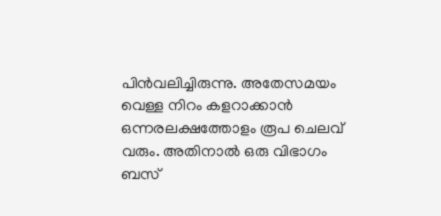പിൻവലിച്ചിരുന്നു. അതേസമയം വെള്ള നിറം കളറാക്കാൻ ഒന്നരലക്ഷത്തോളം രൂപ ചെലവ് വരും. അതിനാൽ ഒരു വിഭാഗം ബസ്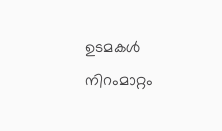ഉടമകൾ നിറംമാറ്റം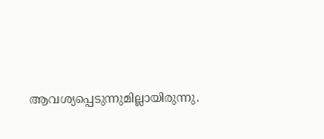ആവശ്യപ്പെടുന്നുമില്ലായിരുന്നു.